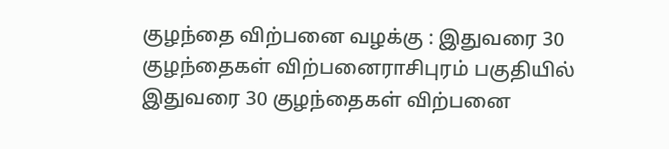குழந்தை விற்பனை வழக்கு : இதுவரை 30 குழந்தைகள் விற்பனைராசிபுரம் பகுதியில் இதுவரை 30 குழந்தைகள் விற்பனை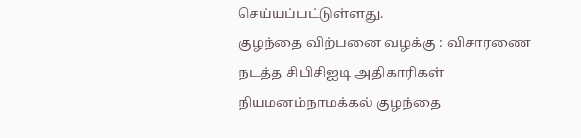செய்யப்பட்டுள்ளது.
குழந்தை விற்பனை வழக்கு : விசாரணை நடத்த சிபிசிஐடி அதிகாரிகள் நியமனம்நாமக்கல் குழந்தை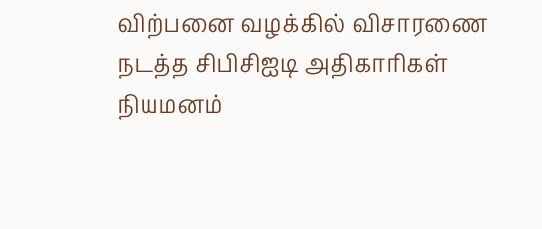விற்பனை வழக்கில் விசாரணை நடத்த சிபிசிஐடி அதிகாரிகள் நியமனம்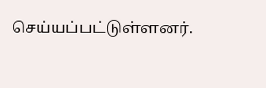செய்யப்பட்டுள்ளனர்.